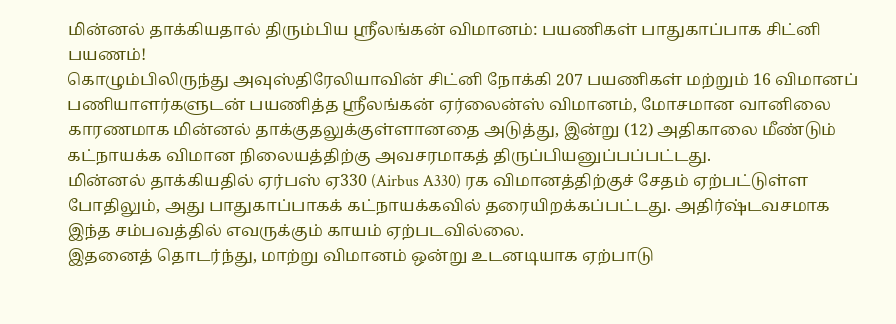மின்னல் தாக்கியதால் திரும்பிய ஸ்ரீலங்கன் விமானம்: பயணிகள் பாதுகாப்பாக சிட்னி பயணம்!
கொழும்பிலிருந்து அவுஸ்திரேலியாவின் சிட்னி நோக்கி 207 பயணிகள் மற்றும் 16 விமானப் பணியாளர்களுடன் பயணித்த ஸ்ரீலங்கன் ஏர்லைன்ஸ் விமானம், மோசமான வானிலை காரணமாக மின்னல் தாக்குதலுக்குள்ளானதை அடுத்து, இன்று (12) அதிகாலை மீண்டும் கட்நாயக்க விமான நிலையத்திற்கு அவசரமாகத் திருப்பியனுப்பப்பட்டது.
மின்னல் தாக்கியதில் ஏர்பஸ் ஏ330 (Airbus A330) ரக விமானத்திற்குச் சேதம் ஏற்பட்டுள்ள போதிலும், அது பாதுகாப்பாகக் கட்நாயக்கவில் தரையிறக்கப்பட்டது. அதிர்ஷ்டவசமாக இந்த சம்பவத்தில் எவருக்கும் காயம் ஏற்படவில்லை.
இதனைத் தொடர்ந்து, மாற்று விமானம் ஒன்று உடனடியாக ஏற்பாடு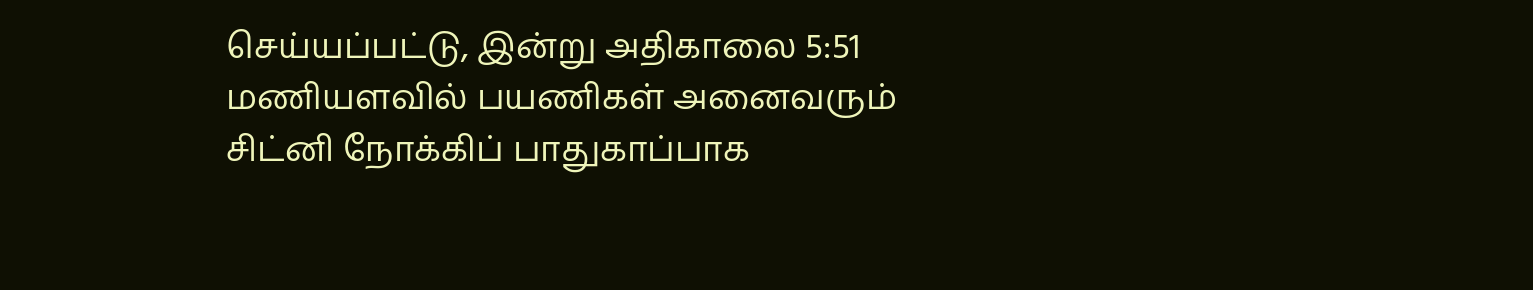செய்யப்பட்டு, இன்று அதிகாலை 5:51 மணியளவில் பயணிகள் அனைவரும் சிட்னி நோக்கிப் பாதுகாப்பாக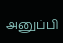அனுப்பி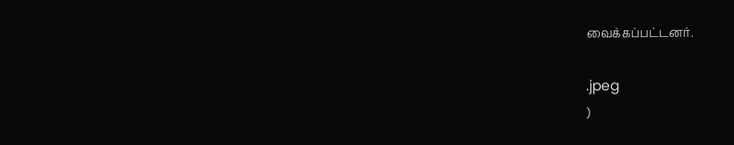வைக்கப்பட்டனர்.

.jpeg
)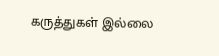கருத்துகள் இல்லை